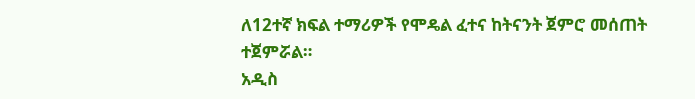ለ12ተኛ ክፍል ተማሪዎች የሞዴል ፈተና ከትናንት ጀምሮ መሰጠት ተጀምሯል።
አዲስ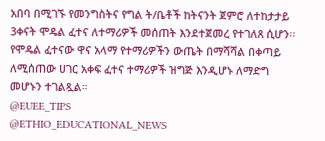አበባ በሚገኙ የመንግስትና የግል ት/ቤቶች ከትናንት ጀምሮ ለተከታታይ 3ቀናት ሞዴል ፈተና ለተማሪዎች መሰጠት እንደተጀመረ የተገለጸ ሲሆን፡፡ የሞዴል ፈተናው ዋና አላማ የተማሪዎችን ውጤት በማሻሻል በቀጣይ ለሚሰጠው ሀገር አቀፍ ፈተና ተማሪዎች ዝግጅ እንዲሆኑ ለማድግ መሆኑን ተገልጿል።
@EUEE_TIPS
@ETHIO_EDUCATIONAL_NEWS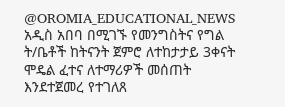@OROMIA_EDUCATIONAL_NEWS
አዲስ አበባ በሚገኙ የመንግስትና የግል ት/ቤቶች ከትናንት ጀምሮ ለተከታታይ 3ቀናት ሞዴል ፈተና ለተማሪዎች መሰጠት እንደተጀመረ የተገለጸ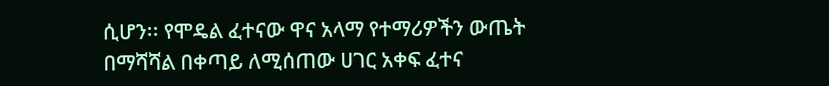ሲሆን፡፡ የሞዴል ፈተናው ዋና አላማ የተማሪዎችን ውጤት በማሻሻል በቀጣይ ለሚሰጠው ሀገር አቀፍ ፈተና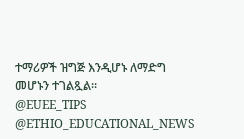ተማሪዎች ዝግጅ እንዲሆኑ ለማድግ መሆኑን ተገልጿል።
@EUEE_TIPS
@ETHIO_EDUCATIONAL_NEWS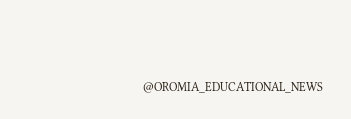@OROMIA_EDUCATIONAL_NEWS